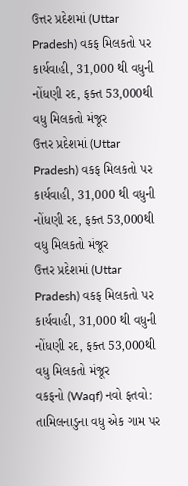ઉત્તર પ્રદેશમાં (Uttar Pradesh) વકફ મિલકતો પર કાર્યવાહી, 31,000 થી વધુની નોંધણી રદ, ફક્ત 53,000થી વધુ મિલકતો મંજૂર
ઉત્તર પ્રદેશમાં (Uttar Pradesh) વકફ મિલકતો પર કાર્યવાહી, 31,000 થી વધુની નોંધણી રદ, ફક્ત 53,000થી વધુ મિલકતો મંજૂર
ઉત્તર પ્રદેશમાં (Uttar Pradesh) વકફ મિલકતો પર કાર્યવાહી, 31,000 થી વધુની નોંધણી રદ, ફક્ત 53,000થી વધુ મિલકતો મંજૂર
વકફનો (Waqf) નવો ફતવો: તામિલનાડુના વધુ એક ગામ પર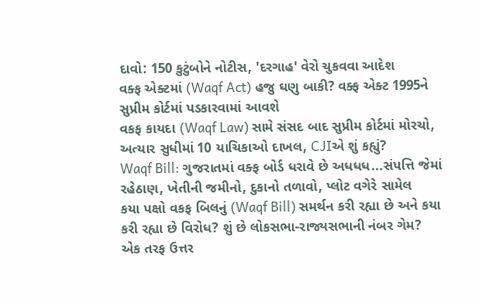દાવો: 150 કુટુંબોને નોટીસ, 'દરગાહ' વેરો ચુકવવા આદેશ
વક્ફ એક્ટમાં (Waqf Act) હજુ ઘણુ બાકી? વક્ફ એક્ટ 1995ને સુપ્રીમ કોર્ટમાં પડકારવામાં આવશે
વકફ કાયદા (Waqf Law) સામે સંસદ બાદ સુપ્રીમ કોર્ટમાં મોરચો, અત્યાર સુધીમાં 10 યાચિકાઓ દાખલ, CJIએ શું કહ્યું?
Waqf Bill: ગુજરાતમાં વક્ફ બોર્ડ ધરાવે છે અધધધ...સંપત્તિ જેમાં રહેઠાણ, ખેતીની જમીનો, દુકાનો તળાવો, પ્લોટ વગેરે સામેલ
કયા પક્ષો વકફ બિલનું (Waqf Bill) સમર્થન કરી રહ્યા છે અને કયા કરી રહ્યા છે વિરોધ? શું છે લોકસભા-રાજ્યસભાની નંબર ગેમ?
એક તરફ ઉત્તર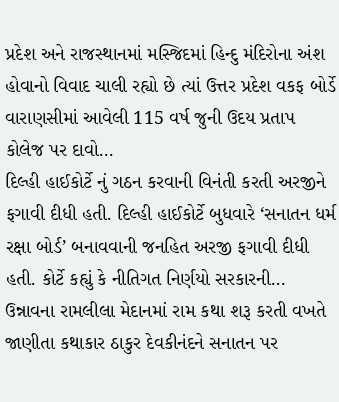પ્રદેશ અને રાજસ્થાનમાં મસ્જિદમાં હિન્દુ મંદિરોના અંશ હોવાનો વિવાદ ચાલી રહ્યો છે ત્યાં ઉત્તર પ્રદેશ વકફ બોર્ડે વારાણસીમાં આવેલી 115 વર્ષ જુની ઉદય પ્રતાપ કોલેજ પર દાવો…
દિલ્હી હાઈકોર્ટે નું ગઠન કરવાની વિનંતી કરતી અરજીને ફગાવી દીધી હતી. દિલ્હી હાઈકોર્ટે બુધવારે ‘સનાતન ધર્મ રક્ષા બોર્ડ’ બનાવવાની જનહિત અરજી ફગાવી દીધી હતી. કોર્ટે કહ્યું કે નીતિગત નિર્ણયો સરકારની…
ઉન્નાવના રામલીલા મેદાનમાં રામ કથા શરૂ કરતી વખતે જાણીતા કથાકાર ઠાકુર દેવકીનંદને સનાતન પર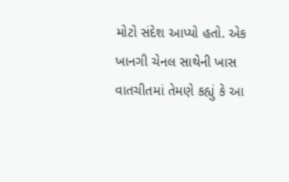મોટો સંદેશ આપ્યો હતો. એક ખાનગી ચેનલ સાથેની ખાસ વાતચીતમાં તેમણે કહ્યું કે આ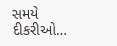સમયે દીકરીઓ…